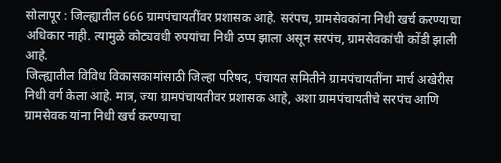सोलापूर : जिल्ह्यातील 666 ग्रामपंचायतींवर प्रशासक आहे. सरंपच, ग्रामसेवकांना निधी खर्च करण्याचा अधिकार नाही. त्यामुळे कोट्यवधी रुपयांचा निधी ठप्प झाला असून सरपंच, ग्रामसेवकांची कोंडी झाली आहे.
जिल्ह्यातील विविध विकासकामांसाठी जिल्हा परिषद, पंचायत समितीने ग्रामपंचायतींना मार्च अखेरीस निधी वर्ग केला आहे. मात्र, ज्या ग्रामपंचायतीवर प्रशासक आहे, अशा ग्रामपंचायतीचे सरपंच आणि ग्रामसेवक यांना निधी खर्च करण्याचा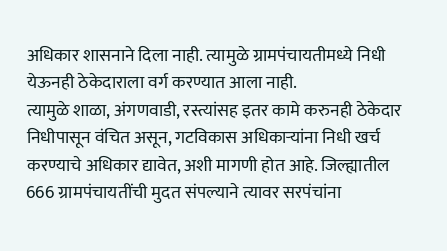अधिकार शासनाने दिला नाही. त्यामुळे ग्रामपंचायतीमध्ये निधी येऊनही ठेकेदाराला वर्ग करण्यात आला नाही.
त्यामुळे शाळा, अंगणवाडी, रस्त्यांसह इतर कामे करुनही ठेकेदार निधीपासून वंचित असून, गटविकास अधिकाऱ्यांना निधी खर्च करण्याचे अधिकार द्यावेत, अशी मागणी होत आहे. जिल्ह्यातील 666 ग्रामपंचायतींची मुदत संपल्याने त्यावर सरपंचांना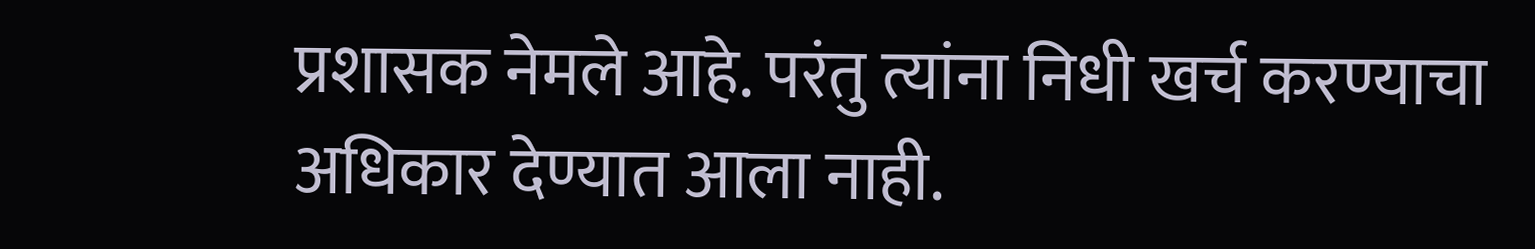प्रशासक नेमले आहे. परंतु त्यांना निधी खर्च करण्याचा अधिकार देण्यात आला नाही.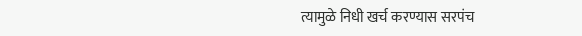त्यामुळे निधी खर्च करण्यास सरपंच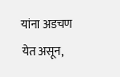यांना अडचण येत असून,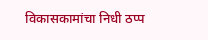विकासकामांचा निधी ठप्प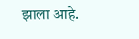झाला आहे.